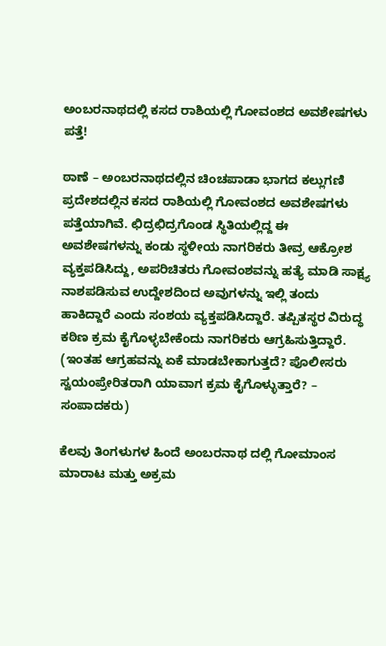ಅಂಬರನಾಥದಲ್ಲಿ ಕಸದ ರಾಶಿಯಲ್ಲಿ ಗೋವಂಶದ ಅವಶೇಷಗಳು ಪತ್ತೆ!

ಠಾಣೆ – ಅಂಬರನಾಥದಲ್ಲಿನ ಚಿಂಚಪಾಡಾ ಭಾಗದ ಕಲ್ಲುಗಣಿ ಪ್ರದೇಶದಲ್ಲಿನ ಕಸದ ರಾಶಿಯಲ್ಲಿ ಗೋವಂಶದ ಅವಶೇಷಗಳು ಪತ್ತೆಯಾಗಿವೆ. ಛಿದ್ರಛಿದ್ರಗೊಂಡ ಸ್ಥಿತಿಯಲ್ಲಿದ್ದ ಈ ಅವಶೇಷಗಳನ್ನು ಕಂಡು ಸ್ಥಳೀಯ ನಾಗರಿಕರು ತೀವ್ರ ಆಕ್ರೋಶ ವ್ಯಕ್ತಪಡಿಸಿದ್ದು, ಅಪರಿಚಿತರು ಗೋವಂಶವನ್ನು ಹತ್ಯೆ ಮಾಡಿ ಸಾಕ್ಷ್ಯ ನಾಶಪಡಿಸುವ ಉದ್ದೇಶದಿಂದ ಅವುಗಳನ್ನು ಇಲ್ಲಿ ತಂದು ಹಾಕಿದ್ದಾರೆ ಎಂದು ಸಂಶಯ ವ್ಯಕ್ತಪಡಿಸಿದ್ದಾರೆ. ತಪ್ಪಿತಸ್ಥರ ವಿರುದ್ಧ ಕಠಿಣ ಕ್ರಮ ಕೈಗೊಳ್ಳಬೇಕೆಂದು ನಾಗರಿಕರು ಆಗ್ರಹಿಸುತ್ತಿದ್ದಾರೆ. (ಇಂತಹ ಆಗ್ರಹವನ್ನು ಏಕೆ ಮಾಡಬೇಕಾಗುತ್ತದೆ? ಪೊಲೀಸರು ಸ್ವಯಂಪ್ರೇರಿತರಾಗಿ ಯಾವಾಗ ಕ್ರಮ ಕೈಗೊಳ್ಳುತ್ತಾರೆ? – ಸಂಪಾದಕರು)

ಕೆಲವು ತಿಂಗಳುಗಳ ಹಿಂದೆ ಅಂಬರನಾಥ ದಲ್ಲಿ ಗೋಮಾಂಸ ಮಾರಾಟ ಮತ್ತು ಅಕ್ರಮ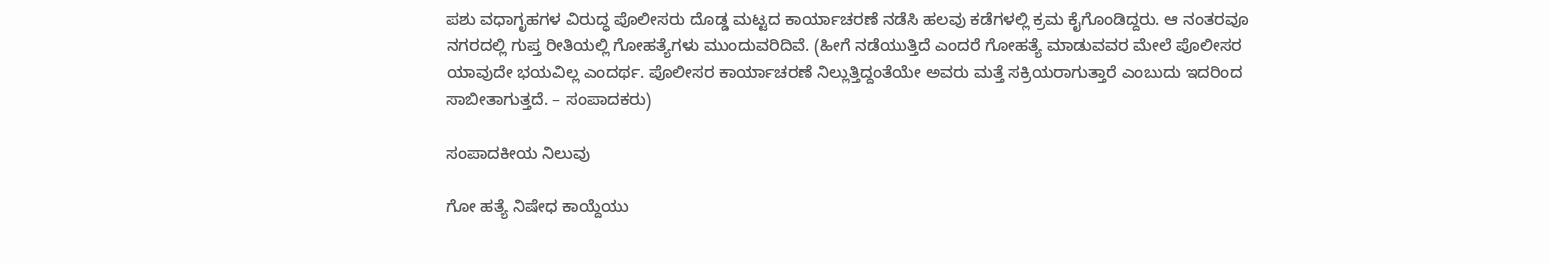ಪಶು ವಧಾಗೃಹಗಳ ವಿರುದ್ಧ ಪೊಲೀಸರು ದೊಡ್ಡ ಮಟ್ಟದ ಕಾರ್ಯಾಚರಣೆ ನಡೆಸಿ ಹಲವು ಕಡೆಗಳಲ್ಲಿ ಕ್ರಮ ಕೈಗೊಂಡಿದ್ದರು. ಆ ನಂತರವೂ ನಗರದಲ್ಲಿ ಗುಪ್ತ ರೀತಿಯಲ್ಲಿ ಗೋಹತ್ಯೆಗಳು ಮುಂದುವರಿದಿವೆ. (ಹೀಗೆ ನಡೆಯುತ್ತಿದೆ ಎಂದರೆ ಗೋಹತ್ಯೆ ಮಾಡುವವರ ಮೇಲೆ ಪೊಲೀಸರ ಯಾವುದೇ ಭಯವಿಲ್ಲ ಎಂದರ್ಥ. ಪೊಲೀಸರ ಕಾರ್ಯಾಚರಣೆ ನಿಲ್ಲುತ್ತಿದ್ದಂತೆಯೇ ಅವರು ಮತ್ತೆ ಸಕ್ರಿಯರಾಗುತ್ತಾರೆ ಎಂಬುದು ಇದರಿಂದ ಸಾಬೀತಾಗುತ್ತದೆ. – ಸಂಪಾದಕರು)

ಸಂಪಾದಕೀಯ ನಿಲುವು

ಗೋ ಹತ್ಯೆ ನಿಷೇಧ ಕಾಯ್ದೆಯು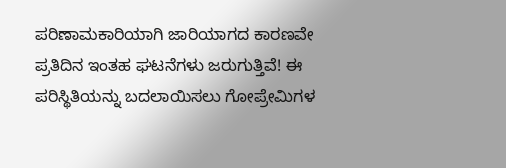ಪರಿಣಾಮಕಾರಿಯಾಗಿ ಜಾರಿಯಾಗದ ಕಾರಣವೇ ಪ್ರತಿದಿನ ಇಂತಹ ಘಟನೆಗಳು ಜರುಗುತ್ತಿವೆ! ಈ ಪರಿಸ್ಥಿತಿಯನ್ನು ಬದಲಾಯಿಸಲು ಗೋಪ್ರೇಮಿಗಳ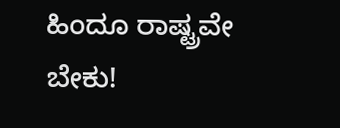ಹಿಂದೂ ರಾಷ್ಟ್ರವೇ ಬೇಕು!